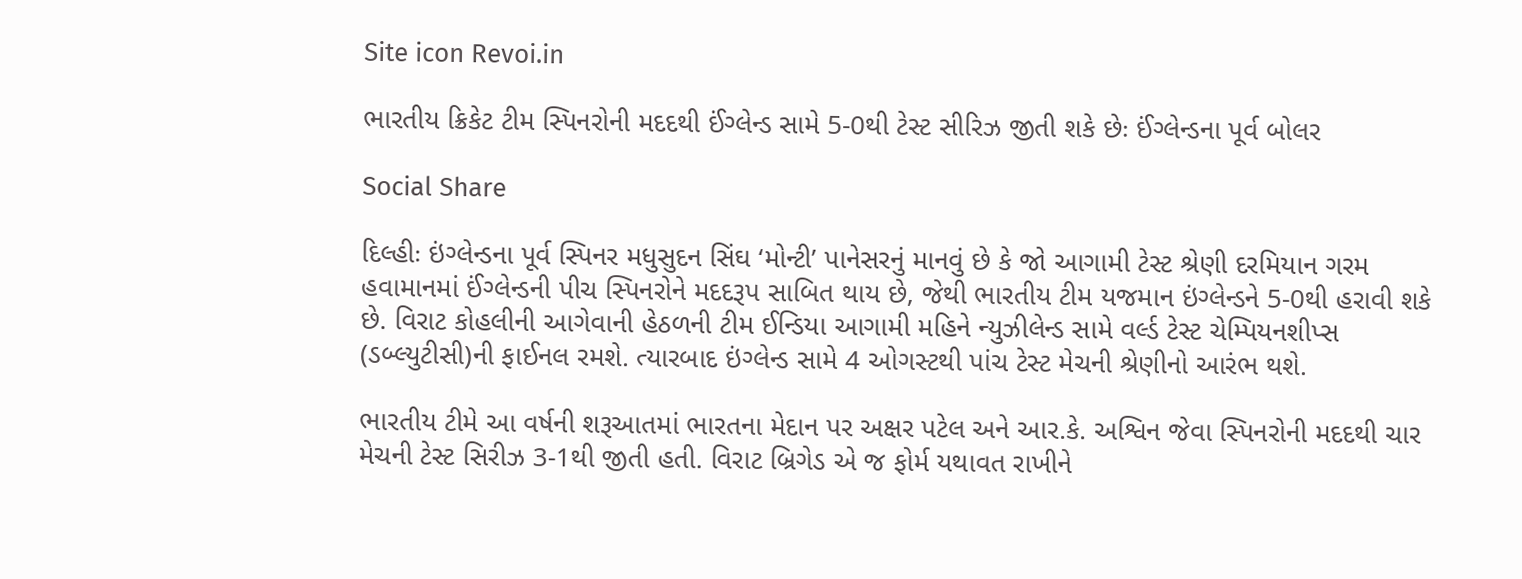Site icon Revoi.in

ભારતીય ક્રિકેટ ટીમ સ્પિનરોની મદદથી ઈંગ્લેન્ડ સામે 5-0થી ટેસ્ટ સીરિઝ જીતી શકે છેઃ ઈંગ્લેન્ડના પૂર્વ બોલર

Social Share

દિલ્હીઃ ઇંગ્લેન્ડના પૂર્વ સ્પિનર મધુસુદન સિંઘ ‘મોન્ટી’ પાનેસરનું માનવું છે કે જો આગામી ટેસ્ટ શ્રેણી દરમિયાન ગરમ હવામાનમાં ઈંગ્લેન્ડની પીચ સ્પિનરોને મદદરૂપ સાબિત થાય છે, જેથી ભારતીય ટીમ યજમાન ઇંગ્લેન્ડને 5-0થી હરાવી શકે છે. વિરાટ કોહલીની આગેવાની હેઠળની ટીમ ઈન્ડિયા આગામી મહિને ન્યુઝીલેન્ડ સામે વર્લ્ડ ટેસ્ટ ચેમ્પિયનશીપ્સ (ડબ્લ્યુટીસી)ની ફાઈનલ રમશે. ત્યારબાદ ઇંગ્લેન્ડ સામે 4 ઓગસ્ટથી પાંચ ટેસ્ટ મેચની શ્રેણીનો આરંભ થશે.

ભારતીય ટીમે આ વર્ષની શરૂઆતમાં ભારતના મેદાન પર અક્ષર પટેલ અને આર.કે. અશ્વિન જેવા સ્પિનરોની મદદથી ચાર મેચની ટેસ્ટ સિરીઝ 3-1થી જીતી હતી. વિરાટ બ્રિગેડ એ જ ફોર્મ યથાવત રાખીને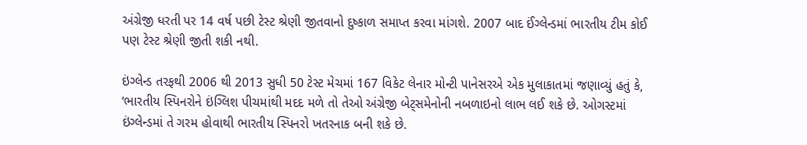અંગ્રેજી ધરતી પર 14 વર્ષ પછી ટેસ્ટ શ્રેણી જીતવાનો દુષ્કાળ સમાપ્ત કરવા માંગશે. 2007 બાદ ઈંગ્લેન્ડમાં ભારતીય ટીમ કોઈ પણ ટેસ્ટ શ્રેણી જીતી શકી નથી.

ઇંગ્લેન્ડ તરફથી 2006 થી 2013 સુધી 50 ટેસ્ટ મેચમાં 167 વિકેટ લેનાર મોન્ટી પાનેસરએ એક મુલાકાતમાં જણાવ્યું હતું કે, ‘ભારતીય સ્પિનરોને ઇંગ્લિશ પીચમાંથી મદદ મળે તો તેઓ અંગ્રેજી બેટ્સમેનોની નબળાઇનો લાભ લઈ શકે છે. ઓગસ્ટમાં ઇંગ્લેન્ડમાં તે ગરમ હોવાથી ભારતીય સ્પિનરો ખતરનાક બની શકે છે.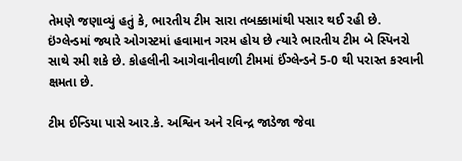તેમણે જણાવ્યું હતું કે, ભારતીય ટીમ સારા તબક્કામાંથી પસાર થઈ રહી છે. ઇંગ્લેન્ડમાં જ્યારે ઓગસ્ટમાં હવામાન ગરમ હોય છે ત્યારે ભારતીય ટીમ બે સ્પિનરો સાથે રમી શકે છે. કોહલીની આગેવાનીવાળી ટીમમાં ઈંગ્લેન્ડને 5-0 થી પરાસ્ત કરવાની ક્ષમતા છે.

ટીમ ઈન્ડિયા પાસે આર.કે. અશ્વિન અને રવિન્દ્ર જાડેજા જેવા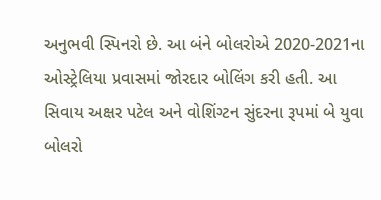અનુભવી સ્પિનરો છે. આ બંને બોલરોએ 2020-2021ના ઓસ્ટ્રેલિયા પ્રવાસમાં જોરદાર બોલિંગ કરી હતી. આ સિવાય અક્ષર પટેલ અને વોશિંગ્ટન સુંદરના રૂપમાં બે યુવા બોલરો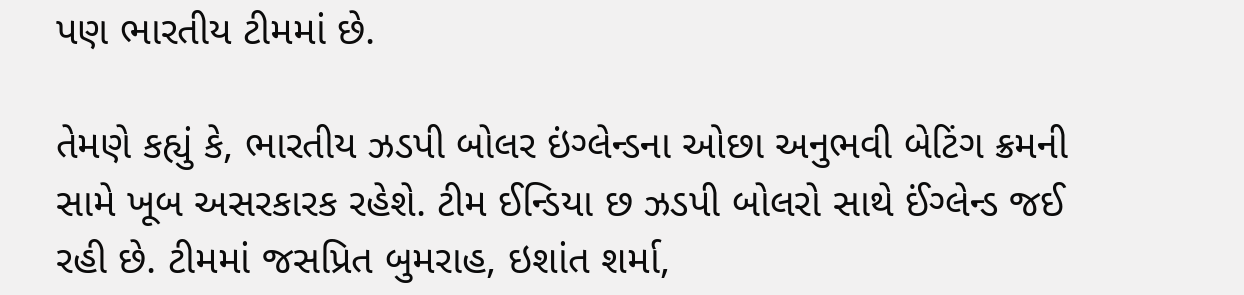પણ ભારતીય ટીમમાં છે.

તેમણે કહ્યું કે, ભારતીય ઝડપી બોલર ઇંગ્લેન્ડના ઓછા અનુભવી બેટિંગ ક્રમની સામે ખૂબ અસરકારક રહેશે. ટીમ ઈન્ડિયા છ ઝડપી બોલરો સાથે ઈંગ્લેન્ડ જઈ રહી છે. ટીમમાં જસપ્રિત બુમરાહ, ઇશાંત શર્મા,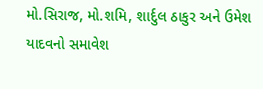મો.સિરાજ, મો.શમિ, શાર્દુલ ઠાકુર અને ઉમેશ યાદવનો સમાવેશ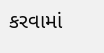કરવામાં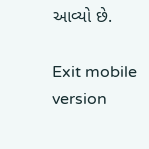આવ્યો છે.

Exit mobile version